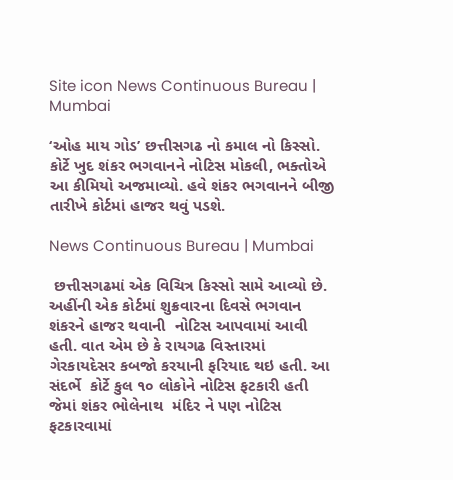Site icon News Continuous Bureau | Mumbai

‘ઓહ માય ગોડ’ છત્તીસગઢ નો કમાલ નો કિસ્સો. કોર્ટે ખુદ શંકર ભગવાનને નોટિસ મોકલી, ભક્તોએ આ કીમિયો અજમાવ્યો. હવે શંકર ભગવાનને બીજી તારીખે કોર્ટમાં હાજર થવું પડશે.

News Continuous Bureau | Mumbai

 છત્તીસગઢમાં એક વિચિત્ર કિસ્સો સામે આવ્યો છે. અહીંની એક કોર્ટમાં શુક્રવારના દિવસે ભગવાન શંકરને હાજર થવાની  નોટિસ આપવામાં આવી હતી. વાત એમ છે કે રાયગઢ વિસ્તારમાં  ગેરકાયદેસર કબજો કરયાની ફરિયાદ થઇ હતી. આ સંદર્ભે  કોર્ટે કુલ ૧૦ લોકોને નોટિસ ફટકારી હતી જેમાં શંકર ભોલેનાથ  મંદિર ને પણ નોટિસ ફટકારવામાં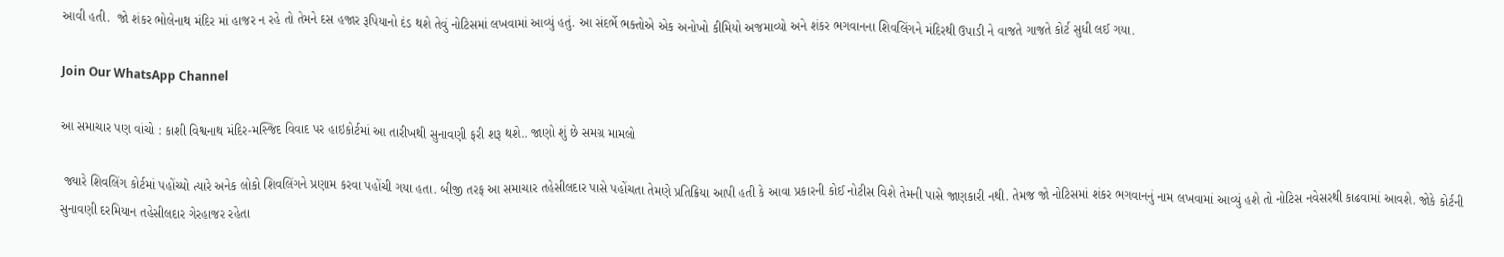આવી હતી.  જો શંકર ભોલેનાથ મંદિર માં હાજર ન રહે તો તેમને દસ હજાર રૂપિયાનો દંડ થશે તેવું નોટિસમાં લખવામાં આવ્યું હતું. આ સંદર્ભે ભક્તોએ એક અનોખો કીમિયો અજમાવ્યો અને શંકર ભગવાનના શિવલિંગને મંદિરથી ઉપાડી ને વાજતે ગાજતે કોર્ટ સુધી લઈ ગયા.

Join Our WhatsApp Channel

આ સમાચાર પણ વાંચો : કાશી વિશ્વનાથ મંદિર-મસ્જિદ વિવાદ પર હાઇકોર્ટમાં આ તારીખથી સુનાવણી ફરી શરૂ થશે.. જાણો શું છે સમગ્ર મામલો

 જ્યારે શિવલિંગ કોર્ટમાં પહોંચ્યો ત્યારે અનેક લોકો શિવલિંગને પ્રણામ કરવા પહોંચી ગયા હતા. બીજી તરફ આ સમાચાર તહેસીલદાર પાસે પહોંચતા તેમણે પ્રતિક્રિયા આપી હતી કે આવા પ્રકારની કોઈ નોટીસ વિશે તેમની પાસે જાણકારી નથી. તેમજ જો નોટિસમાં શંકર ભગવાનનું નામ લખવામાં આવ્યું હશે તો નોટિસ નવેસરથી કાઢવામાં આવશે. જોકે કોર્ટની સુનાવણી દરમિયાન તહેસીલદાર ગેરહાજર રહેતા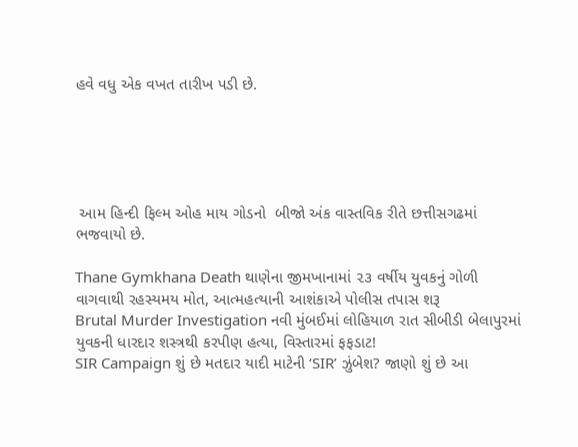હવે વધુ એક વખત તારીખ પડી છે.





 આમ હિન્દી ફિલ્મ ઓહ માય ગોડનો  બીજો અંક વાસ્તવિક રીતે છત્તીસગઢમાં ભજવાયો છે.

Thane Gymkhana Death થાણેના જીમખાનામાં ૨૩ વર્ષીય યુવકનું ગોળી વાગવાથી રહસ્યમય મોત, આત્મહત્યાની આશંકાએ પોલીસ તપાસ શરૂ
Brutal Murder Investigation નવી મુંબઈમાં લોહિયાળ રાત સીબીડી બેલાપુરમાં યુવકની ધારદાર શસ્ત્રથી કરપીણ હત્યા, વિસ્તારમાં ફફડાટ!
SIR Campaign શું છે મતદાર યાદી માટેની ‘SIR’ ઝુંબેશ? જાણો શું છે આ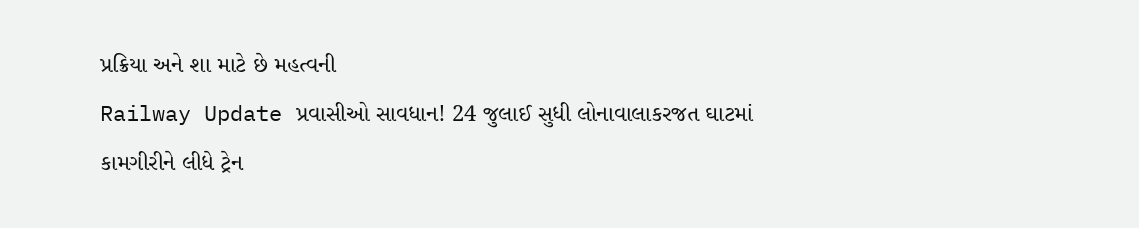પ્રક્રિયા અને શા માટે છે મહત્વની
Railway Update પ્રવાસીઓ સાવધાન! 24 જુલાઈ સુધી લોનાવાલાકરજત ઘાટમાં કામગીરીને લીધે ટ્રેન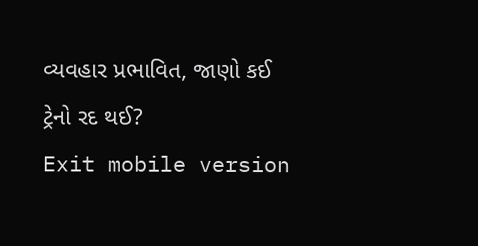વ્યવહાર પ્રભાવિત, જાણો કઈ ટ્રેનો રદ થઈ?
Exit mobile version